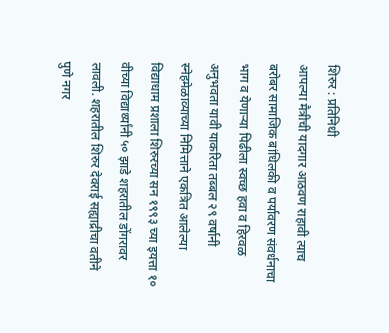शिरुर : प्रतिनिधी
आपल्या मैत्रीची यादगार आठवण राहावी त्याच बरोबर सामाजिक बांधिलकी व पर्यावरण संवर्धनाचा भाग व येणाऱ्या पिढीला स्वच्छ हवा व हिरवळ अनुभवता यावी याकरिता तब्बल २९ वर्षानी स्नेहमेळाव्याच्या निमित्ताने एकत्रित आलेल्या विद्याधाम प्रशाला शिरुरच्या सन १९९३ च्या इयत्ता १० वीच्या विद्यार्थ्यांनी ५० झाडे शहरातील डोंगरावर लावली. शहरातील शिरुर देवराई सह्याद्रीचा वतीने पुणे नगर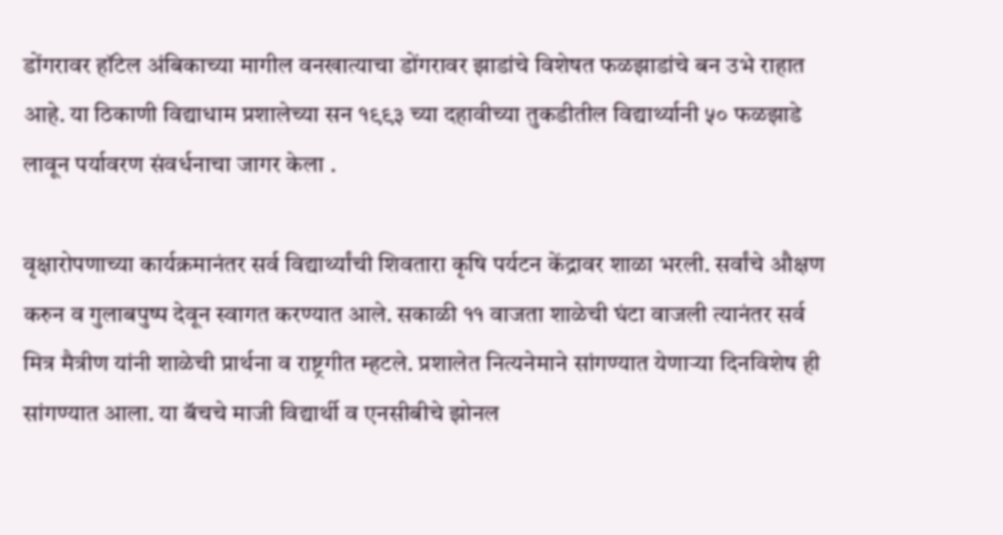डोंगरावर हॉटेल अंबिकाच्या मागील वनखात्याचा डोंगरावर झाडांचे विशेषत फळझाडांचे बन उभे राहात आहे. या ठिकाणी विद्याधाम प्रशालेच्या सन १९९३ च्या दहावीच्या तुकडीतील विद्यार्थ्यानी ५० फळझाडे लावून पर्यावरण संवर्धनाचा जागर केला .

वृक्षारोपणाच्या कार्यक्रमानंतर सर्व विद्यार्थ्यांची शिवतारा कृषि पर्यटन केंद्रावर शाळा भरली. सर्वांचे औक्षण करुन व गुलाबपुष्प देवून स्वागत करण्यात आले. सकाळी ११ वाजता शाळेची घंटा वाजली त्यानंतर सर्व मित्र मैत्रीण यांनी शाळेची प्रार्थना व राष्ट्रगीत म्हटले. प्रशालेत नित्यनेमाने सांगण्यात येणाऱ्या दिनविशेष ही सांगण्यात आला. या बॅचचे माजी विद्यार्थी व एनसीबीचे झोनल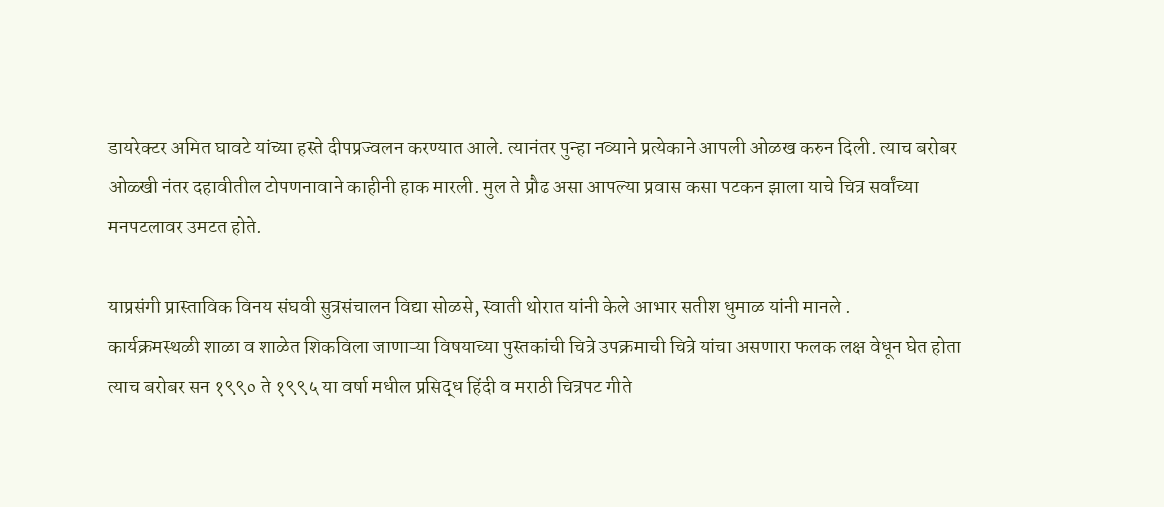डायरेक्टर अमित घावटे यांच्या हस्ते दीपप्रज्वलन करण्यात आले. त्यानंतर पुन्हा नव्याने प्रत्येकाने आपली ओळख करुन दिली. त्याच बरोबर ओळ्खी नंतर दहावीतील टोपणनावाने काहीनी हाक मारली. मुल ते प्रौढ असा आपल्या प्रवास कसा पटकन झाला याचे चित्र सर्वांच्या मनपटलावर उमटत होते.

याप्रसंगी प्रास्ताविक विनय संघवी सुत्रसंचालन विद्या सोळसे, स्वाती थोरात यांनी केले आभार सतीश धुमाळ यांनी मानले .
कार्यक्रमस्थळी शाळा व शाळेत शिकविला जाणाऱ्या विषयाच्या पुस्तकांची चित्रे उपक्रमाची चित्रे यांचा असणारा फलक लक्ष वेधून घेत होता त्याच बरोबर सन १९९० ते १९९५ या वर्षा मधील प्रसिद्ध हिंदी व मराठी चित्रपट गीते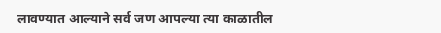लावण्यात आल्याने सर्व जण आपल्या त्या काळातील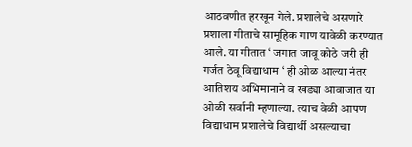आठवणीत हरखून गेले. प्रशालेचे असणारे प्रशाला गीताचे सामूहिक गाण यावेळी करण्यात आले. या गीतात ‘ जगात जावू कोठे जरी ही गर्जत ठेवू विद्याधाम ‘ ही ओळ आल्या नंतर आतिशय अभिमानाने व खड्या आवाजात या ओळी सर्वानी म्हणाल्या. त्याच वेळी आपण विद्याधाम प्रशालेचे विद्यार्थी असल्याचा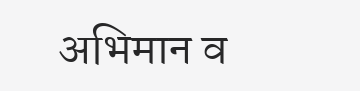अभिमान व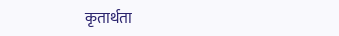कृतार्थता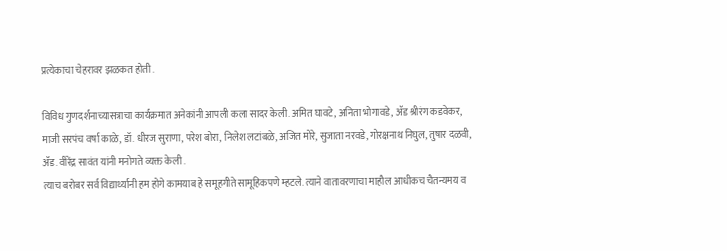प्रत्येकाचा चेहरावर झळकत होती .

विविध गुणदर्शनाच्यासत्राचा कार्यक्रमात अनेकांनी आपली कला सादर केली. अमित घावटे, अनिता भोगावडे, ॲड श्रीरंग कडवेकर, माजी सरपंच वर्षा काळे, डॉ. धीरज सुराणा, परेश बोरा, निलेश लटांबळे, अजित मोरे, सुजाता नरवडे, गोरक्षनाथ निघुल, तुषार दळवी, ॲड. वीरेंद्र सावंत यांनी मनोगते व्यक्त केली .
त्याच बरोबर सर्व विद्यार्थ्यानी हम होगे कामयाब हे समूहगीते सामूहिकपणे म्हटले. त्याने वातावरणाचा माहौल आधीकच चैतन्यमय व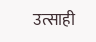उत्साही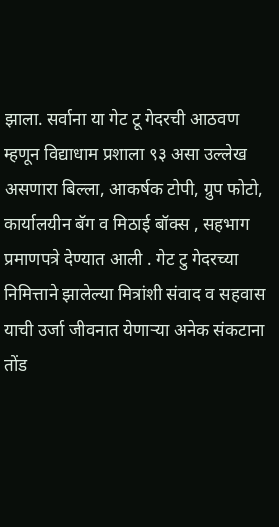झाला. सर्वाना या गेट टू गेदरची आठवण म्हणून विद्याधाम प्रशाला ९३ असा उल्लेख असणारा बिल्ला, आकर्षक टोपी, ग्रुप फोटो, कार्यालयीन बॅग व मिठाई बॉक्स , सहभाग प्रमाणपत्रे देण्यात आली . गेट टु गेदरच्या निमित्ताने झालेल्या मित्रांशी संवाद व सहवास याची उर्जा जीवनात येणाऱ्या अनेक संकटाना तोंड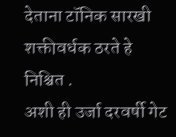देताना टॉनिक सारखी शक्तीवर्धक ठरते हे निश्चित .
अशी ही उर्जा दरवर्षी गेट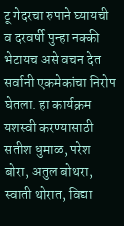टू गेदरचा रुपाने घ्यायची व दरवर्षी पुन्हा नक्की भेटायच असे वचन देत सर्वानी एकमेकांचा निरोप घेतला. हा कार्यक्रम यशस्वी करण्यासाठी सतीश धुमाळ, परेश बोरा, अतुल बोथरा, स्वाती थोरात, विद्या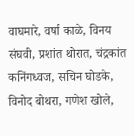वाघमारे, वर्षा काळे, विनय संघवी, प्रशांत थोरात, चंद्रकांत कनिंगध्वज, सचिन घोडके, विनोद बोथरा, गणेश खोले,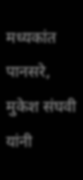मध्यकांत पानसरे, मुकेश संघवी यांनी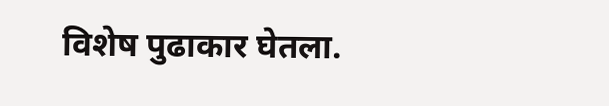विशेष पुढाकार घेतला.